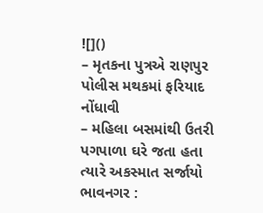![]()
– મૃતકના પુત્રએ રાણપુર પોલીસ મથકમાં ફરિયાદ નોંધાવી
– મહિલા બસમાંથી ઉતરી પગપાળા ઘરે જતા હતા ત્યારે અકસ્માત સર્જાયો
ભાવનગર :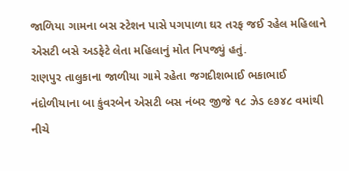જાળિયા ગામના બસ સ્ટેશન પાસે પગપાળા ઘર તરફ જઈ રહેલ મહિલાને એસટી બસે અડફેટે લેતા મહિલાનું મોત નિપજ્યું હતું.
રાણપુર તાલુકાના જાળીયા ગામે રહેતા જગદીશભાઈ ભકાભાઈ નંદોળીયાના બા કુંવરબેન એસટી બસ નંબર જીજે ૧૮ ઝેડ ૯૭૪૮ વમાંથી નીચે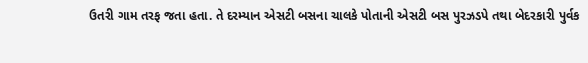ઉતરી ગામ તરફ જતા હતા. તે દરમ્યાન એસટી બસના ચાલકે પોતાની એસટી બસ પુરઝડપે તથા બેદરકારી પુર્વક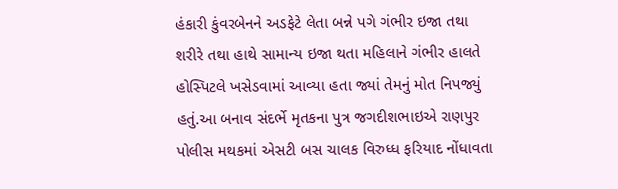હંકારી કુંવરબેનને અડફેટે લેતા બન્ને પગે ગંભીર ઇજા તથા શરીરે તથા હાથે સામાન્ય ઇજા થતા મહિલાને ગંભીર હાલતે હોસ્પિટલે ખસેડવામાં આવ્યા હતા જ્યાં તેમનું મોત નિપજ્યું હતું.આ બનાવ સંદર્ભે મૃતકના પુત્ર જગદીશભાઇએ રાણપુર પોલીસ મથકમાં એસટી બસ ચાલક વિરુધ્ધ ફરિયાદ નોંધાવતા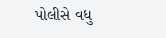પોલીસે વધુ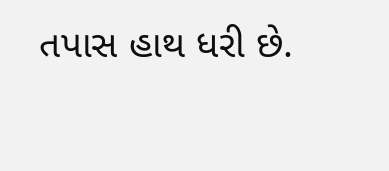તપાસ હાથ ધરી છે.